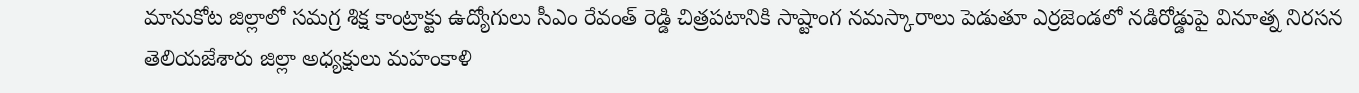మానుకోట జిల్లాలో సమగ్ర శిక్ష కాంట్రాక్టు ఉద్యోగులు సీఎం రేవంత్ రెడ్డి చిత్రపటానికి సాష్టాంగ నమస్కారాలు పెడుతూ ఎర్రజెండలో నడిరోడ్డుపై వినూత్న నిరసన తెలియజేశారు జిల్లా అధ్యక్షులు మహంకాళి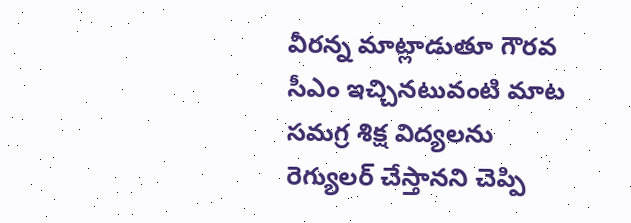వీరన్న మాట్లాడుతూ గౌరవ సీఎం ఇచ్చినటువంటి మాట సమగ్ర శిక్ష విద్యలను రెగ్యులర్ చేస్తానని చెప్పి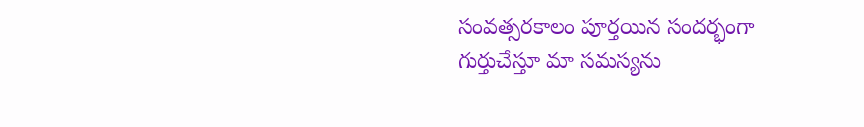సంవత్సరకాలం పూర్తయిన సందర్భంగా గుర్తుచేస్తూ మా సమస్యను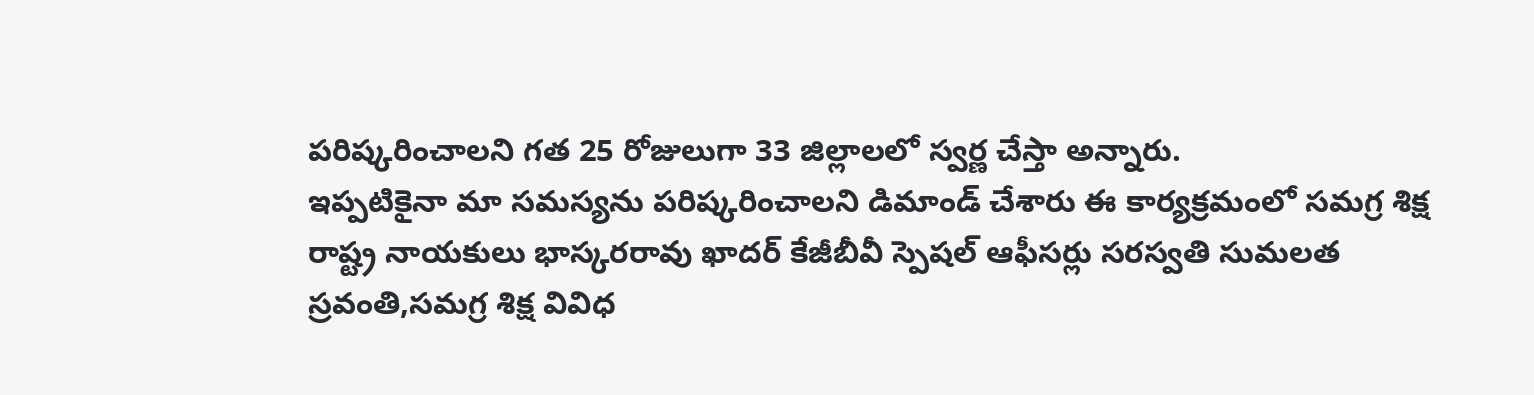పరిష్కరించాలని గత 25 రోజులుగా 33 జిల్లాలలో స్వర్ణ చేస్తా అన్నారు.
ఇప్పటికైనా మా సమస్యను పరిష్కరించాలని డిమాండ్ చేశారు ఈ కార్యక్రమంలో సమగ్ర శిక్ష రాష్ట్ర నాయకులు భాస్కరరావు ఖాదర్ కేజీబీవీ స్పెషల్ ఆఫీసర్లు సరస్వతి సుమలత స్రవంతి,సమగ్ర శిక్ష వివిధ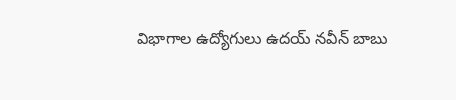విభాగాల ఉద్యోగులు ఉదయ్ నవీన్ బాబు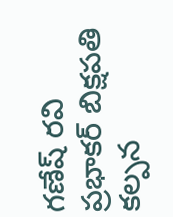గణేష్ రవి ప్రభాకర్ బిక్షపతి కల్పన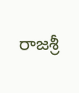రాజశ్రీ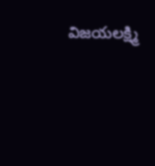విజయలక్ష్మి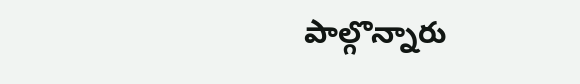పాల్గొన్నారు